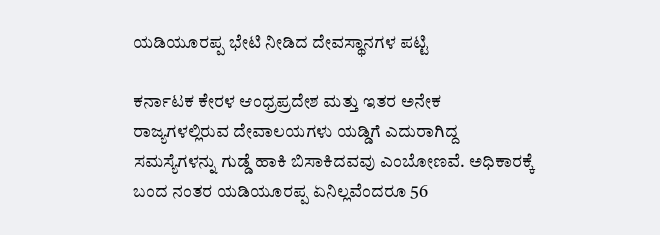ಯಡಿಯೂರಪ್ಪ ಭೇಟಿ ನೀಡಿದ ದೇವಸ್ಥಾನಗಳ ಪಟ್ಟಿ

ಕರ್ನಾಟಕ ಕೇರಳ ಆಂಧ್ರಪ್ರದೇಶ ಮತ್ತು ಇತರ ಅನೇಕ ರಾಜ್ಯಗಳಲ್ಲಿರುವ ದೇವಾಲಯಗಳು ಯಡ್ಡಿಗೆ ಎದುರಾಗಿದ್ದ ಸಮಸ್ಯೆಗಳನ್ನು ಗುಡ್ಡೆ ಹಾಕಿ ಬಿಸಾಕಿದವವು ಎಂಬೋಣವೆ. ಅಧಿಕಾರಕ್ಕೆ ಬಂದ ನಂತರ ಯಡಿಯೂರಪ್ಪ ಏನಿಲ್ಲವೆಂದರೂ 56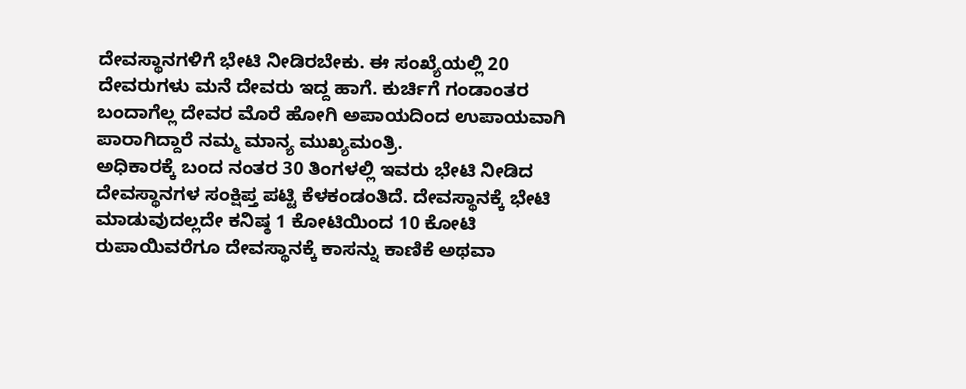ದೇವಸ್ಥಾನಗಳಿಗೆ ಭೇಟಿ ನೀಡಿರಬೇಕು. ಈ ಸಂಖ್ಯೆಯಲ್ಲಿ 20 ದೇವರುಗಳು ಮನೆ ದೇವರು ಇದ್ದ ಹಾಗೆ. ಕುರ್ಚಿಗೆ ಗಂಡಾಂತರ ಬಂದಾಗೆಲ್ಲ ದೇವರ ಮೊರೆ ಹೋಗಿ ಅಪಾಯದಿಂದ ಉಪಾಯವಾಗಿ ಪಾರಾಗಿದ್ದಾರೆ ನಮ್ಮ ಮಾನ್ಯ ಮುಖ್ಯಮಂತ್ರಿ.
ಅಧಿಕಾರಕ್ಕೆ ಬಂದ ನಂತರ 30 ತಿಂಗಳಲ್ಲಿ ಇವರು ಭೇಟಿ ನೀಡಿದ ದೇವಸ್ಥಾನಗಳ ಸಂಕ್ಷಿಪ್ತ ಪಟ್ಟಿ ಕೆಳಕಂಡಂತಿದೆ. ದೇವಸ್ಥಾನಕ್ಕೆ ಭೇಟಿ ಮಾಡುವುದಲ್ಲದೇ ಕನಿಷ್ಠ 1 ಕೋಟಿಯಿಂದ 10 ಕೋಟಿ ರುಪಾಯಿವರೆಗೂ ದೇವಸ್ಥಾನಕ್ಕೆ ಕಾಸನ್ನು ಕಾಣಿಕೆ ಅಥವಾ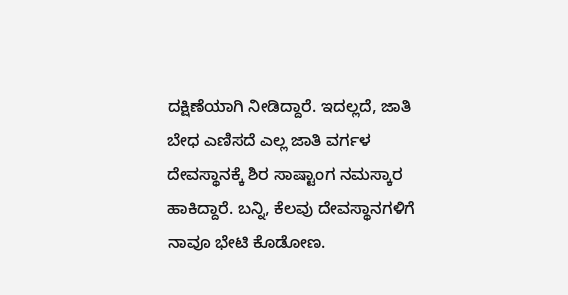ದಕ್ಷಿಣೆಯಾಗಿ ನೀಡಿದ್ದಾರೆ. ಇದಲ್ಲದೆ, ಜಾತಿ ಬೇಧ ಎಣಿಸದೆ ಎಲ್ಲ ಜಾತಿ ವರ್ಗಳ ದೇವಸ್ಥಾನಕ್ಕೆ ಶಿರ ಸಾಷ್ಟಾಂಗ ನಮಸ್ಕಾರ ಹಾಕಿದ್ದಾರೆ. ಬನ್ನಿ, ಕೆಲವು ದೇವಸ್ಥಾನಗಳಿಗೆ ನಾವೂ ಭೇಟಿ ಕೊಡೋಣ.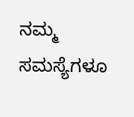ನಮ್ಮ ಸಮಸ್ಯೆಗಳೂ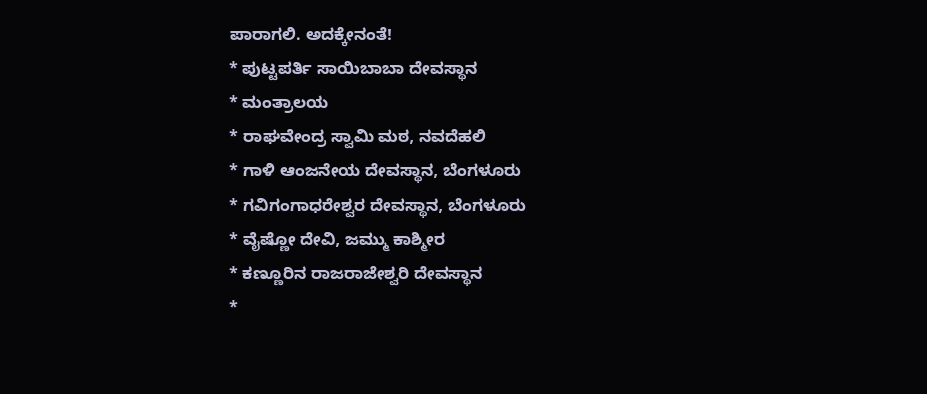ಪಾರಾಗಲಿ. ಅದಕ್ಕೇನಂತೆ!
* ಪುಟ್ಟಪರ್ತಿ ಸಾಯಿಬಾಬಾ ದೇವಸ್ಥಾನ
* ಮಂತ್ರಾಲಯ
* ರಾಘವೇಂದ್ರ ಸ್ವಾಮಿ ಮಠ, ನವದೆಹಲಿ
* ಗಾಳಿ ಆಂಜನೇಯ ದೇವಸ್ಥಾನ, ಬೆಂಗಳೂರು
* ಗವಿಗಂಗಾಧರೇಶ್ವರ ದೇವಸ್ಥಾನ, ಬೆಂಗಳೂರು
* ವೈಷ್ಣೋ ದೇವಿ, ಜಮ್ಮು ಕಾಶ್ಮೀರ
* ಕಣ್ಣೂರಿನ ರಾಜರಾಜೇಶ್ವರಿ ದೇವಸ್ಥಾನ
*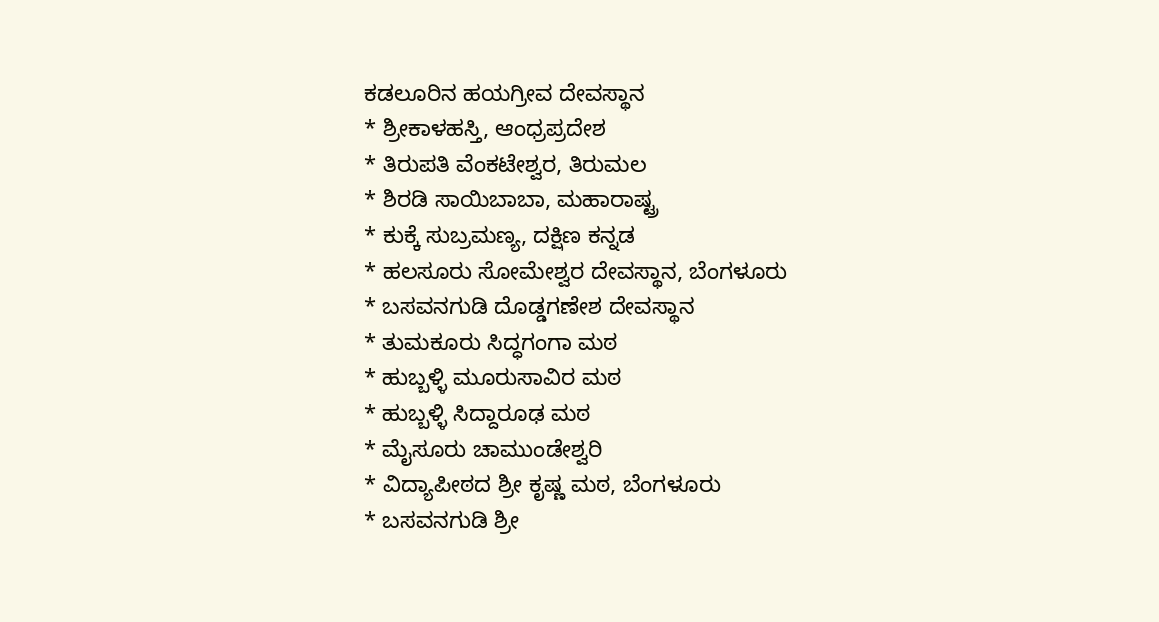ಕಡಲೂರಿನ ಹಯಗ್ರೀವ ದೇವಸ್ಥಾನ
* ಶ್ರೀಕಾಳಹಸ್ತಿ, ಆಂಧ್ರಪ್ರದೇಶ
* ತಿರುಪತಿ ವೆಂಕಟೇಶ್ವರ, ತಿರುಮಲ
* ಶಿರಡಿ ಸಾಯಿಬಾಬಾ, ಮಹಾರಾಷ್ಟ್ರ
* ಕುಕ್ಕೆ ಸುಬ್ರಮಣ್ಯ, ದಕ್ಷಿಣ ಕನ್ನಡ
* ಹಲಸೂರು ಸೋಮೇಶ್ವರ ದೇವಸ್ಥಾನ, ಬೆಂಗಳೂರು
* ಬಸವನಗುಡಿ ದೊಡ್ಡಗಣೇಶ ದೇವಸ್ಥಾನ
* ತುಮಕೂರು ಸಿದ್ಧಗಂಗಾ ಮಠ
* ಹುಬ್ಬಳ್ಳಿ ಮೂರುಸಾವಿರ ಮಠ
* ಹುಬ್ಬಳ್ಳಿ ಸಿದ್ದಾರೂಢ ಮಠ
* ಮೈಸೂರು ಚಾಮುಂಡೇಶ್ವರಿ
* ವಿದ್ಯಾಪೀಠದ ಶ್ರೀ ಕೃಷ್ಣ ಮಠ, ಬೆಂಗಳೂರು
* ಬಸವನಗುಡಿ ಶ್ರೀ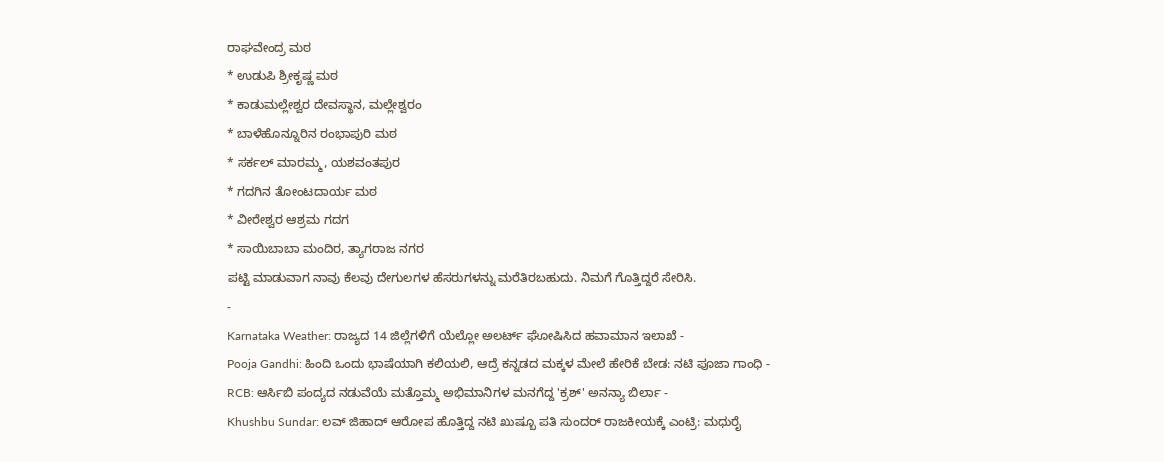ರಾಘವೇಂದ್ರ ಮಠ
* ಉಡುಪಿ ಶ್ರೀಕೃಷ್ಣ ಮಠ
* ಕಾಡುಮಲ್ಲೇಶ್ವರ ದೇವಸ್ಥಾನ, ಮಲ್ಲೇಶ್ವರಂ
* ಬಾಳೆಹೊನ್ನೂರಿನ ರಂಭಾಪುರಿ ಮಠ
* ಸರ್ಕಲ್ ಮಾರಮ್ಮ, ಯಶವಂತಪುರ
* ಗದಗಿನ ತೋಂಟದಾರ್ಯ ಮಠ
* ವೀರೇಶ್ವರ ಆಶ್ರಮ ಗದಗ
* ಸಾಯಿಬಾಬಾ ಮಂದಿರ, ತ್ಯಾಗರಾಜ ನಗರ
ಪಟ್ಟಿ ಮಾಡುವಾಗ ನಾವು ಕೆಲವು ದೇಗುಲಗಳ ಹೆಸರುಗಳನ್ನು ಮರೆತಿರಬಹುದು. ನಿಮಗೆ ಗೊತ್ತಿದ್ದರೆ ಸೇರಿಸಿ.
-
Karnataka Weather: ರಾಜ್ಯದ 14 ಜಿಲ್ಲೆಗಳಿಗೆ ಯೆಲ್ಲೋ ಅಲರ್ಟ್ ಘೋಷಿಸಿದ ಹವಾಮಾನ ಇಲಾಖೆ -
Pooja Gandhi: ಹಿಂದಿ ಒಂದು ಭಾಷೆಯಾಗಿ ಕಲಿಯಲಿ, ಆದ್ರೆ ಕನ್ನಡದ ಮಕ್ಕಳ ಮೇಲೆ ಹೇರಿಕೆ ಬೇಡ: ನಟಿ ಪೂಜಾ ಗಾಂಧಿ -
RCB: ಆರ್ಸಿಬಿ ಪಂದ್ಯದ ನಡುವೆಯೆ ಮತ್ತೊಮ್ಮ ಅಭಿಮಾನಿಗಳ ಮನಗೆದ್ದ 'ಕ್ರಶ್' ಅನನ್ಯಾ ಬಿರ್ಲಾ -
Khushbu Sundar: ಲವ್ ಜಿಹಾದ್ ಆರೋಪ ಹೊತ್ತಿದ್ದ ನಟಿ ಖುಷ್ಬೂ ಪತಿ ಸುಂದರ್ ರಾಜಕೀಯಕ್ಕೆ ಎಂಟ್ರಿ: ಮಧುರೈ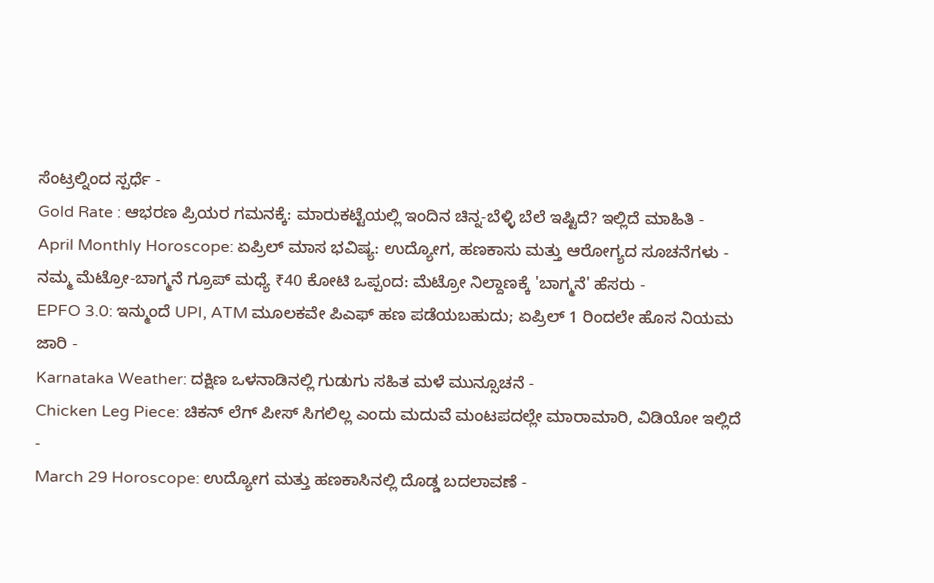ಸೆಂಟ್ರಲ್ನಿಂದ ಸ್ಪರ್ಧೆ -
Gold Rate : ಆಭರಣ ಪ್ರಿಯರ ಗಮನಕ್ಕೆ: ಮಾರುಕಟ್ಟೆಯಲ್ಲಿ ಇಂದಿನ ಚಿನ್ನ-ಬೆಳ್ಳಿ ಬೆಲೆ ಇಷ್ಟಿದೆ? ಇಲ್ಲಿದೆ ಮಾಹಿತಿ -
April Monthly Horoscope: ಏಪ್ರಿಲ್ ಮಾಸ ಭವಿಷ್ಯ: ಉದ್ಯೋಗ, ಹಣಕಾಸು ಮತ್ತು ಆರೋಗ್ಯದ ಸೂಚನೆಗಳು -
ನಮ್ಮ ಮೆಟ್ರೋ-ಬಾಗ್ಮನೆ ಗ್ರೂಪ್ ಮಧ್ಯೆ ₹40 ಕೋಟಿ ಒಪ್ಪಂದ: ಮೆಟ್ರೋ ನಿಲ್ದಾಣಕ್ಕೆ 'ಬಾಗ್ಮನೆ' ಹೆಸರು -
EPFO 3.0: ಇನ್ಮುಂದೆ UPI, ATM ಮೂಲಕವೇ ಪಿಎಫ್ ಹಣ ಪಡೆಯಬಹುದು; ಏಪ್ರಿಲ್ 1 ರಿಂದಲೇ ಹೊಸ ನಿಯಮ ಜಾರಿ -
Karnataka Weather: ದಕ್ಷಿಣ ಒಳನಾಡಿನಲ್ಲಿ ಗುಡುಗು ಸಹಿತ ಮಳೆ ಮುನ್ಸೂಚನೆ -
Chicken Leg Piece: ಚಿಕನ್ ಲೆಗ್ ಪೀಸ್ ಸಿಗಲಿಲ್ಲ ಎಂದು ಮದುವೆ ಮಂಟಪದಲ್ಲೇ ಮಾರಾಮಾರಿ, ವಿಡಿಯೋ ಇಲ್ಲಿದೆ -
March 29 Horoscope: ಉದ್ಯೋಗ ಮತ್ತು ಹಣಕಾಸಿನಲ್ಲಿ ದೊಡ್ಡ ಬದಲಾವಣೆ -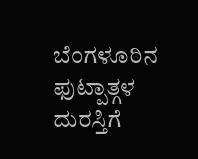ಬೆಂಗಳೂರಿನ ಫುಟ್ಪಾತ್ಗಳ ದುರಸ್ತಿಗೆ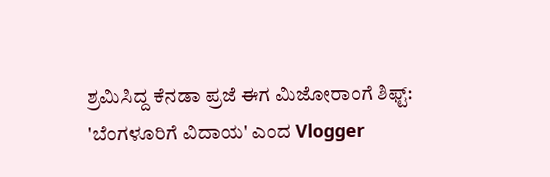ಶ್ರಮಿಸಿದ್ದ ಕೆನಡಾ ಪ್ರಜೆ ಈಗ ಮಿಜೋರಾಂಗೆ ಶಿಫ್ಟ್: 'ಬೆಂಗಳೂರಿಗೆ ವಿದಾಯ' ಎಂದ Vlogger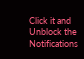Click it and Unblock the Notifications